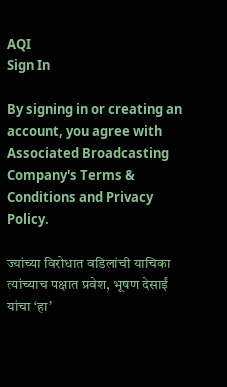AQI
Sign In

By signing in or creating an account, you agree with Associated Broadcasting Company's Terms & Conditions and Privacy Policy.

ज्यांच्या विरोधात वडिलांची याचिका त्यांच्याच पक्षात प्रवेश, भूषण देसाईं यांचा ‘हा’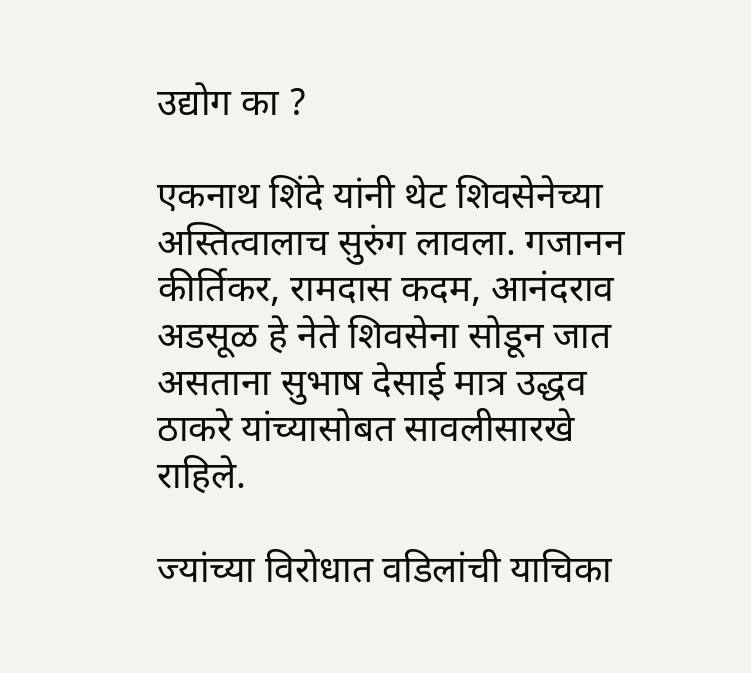उद्योग का ?

एकनाथ शिंदे यांनी थेट शिवसेनेच्या अस्तित्वालाच सुरुंग लावला. गजानन कीर्तिकर, रामदास कदम, आनंदराव अडसूळ हे नेते शिवसेना सोडून जात असताना सुभाष देसाई मात्र उद्धव ठाकरे यांच्यासोबत सावलीसारखे राहिले.

ज्यांच्या विरोधात वडिलांची याचिका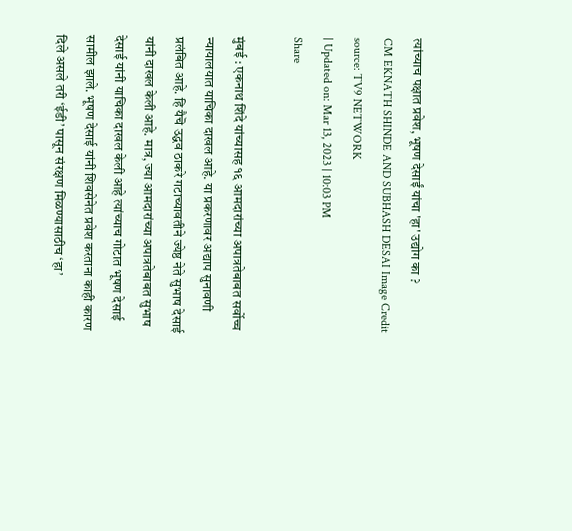त्यांच्याच पक्षात प्रवेश, भूषण देसाईं यांचा 'हा' उद्योग का ?
CM EKNATH SHINDE AND SUBHASH DESAI Image Credit source: TV9 NETWORK
| Updated on: Mar 13, 2023 | 10:03 PM
Share

मुंबई : एकनाथ शिंदे यांच्यासह १६ आमदारांच्या अपात्रतेबाबत सर्वोच्च न्यायालयात याचिका दाखल आहे. या प्रकरणावर अद्याप सुनावणी प्रलंबित आहे. हि यैचॆ उद्धव ठाकरे गटाच्यावतीने ज्येष्ठ नेते सुभाष देसाई यांनी दाखल केली आहे. मात्र, ज्या आमदारांच्या अपात्रतेबाबत सुभाष देसाई यांनी याचिका दाखल केली आहे त्यांच्याच गोटात भूषण देसाई सामील झाले. भूषण देसाई यांनी शिवसेनेत प्रवेश करताना काही कारण दिले असले तरी ‘ईडी’ पासून संरक्षण मिळण्यासाठीच ‘हा’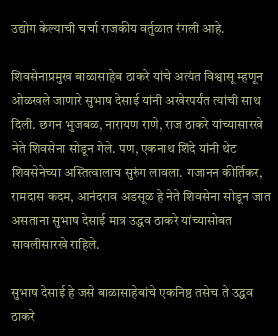उद्योग केल्याची चर्चा राजकीय वर्तुळात रंगली आहे.

शिवसेनाप्रमुख बाळासाहेब ठाकरे यांचे अत्यंत विश्वासू म्हणून ओळखले जाणारे सुभाष देसाई यांनी अखेरपर्यंत त्यांची साथ दिली. छगन भुजबळ, नारायण राणे, राज ठाकरे यांच्यासारखे नेते शिवसेना सोडून गेले. पण, एकनाथ शिंदे यांनी थेट शिवसेनेच्या अस्तित्वालाच सुरुंग लावला. गजानन कीर्तिकर, रामदास कदम, आनंदराव अडसूळ हे नेते शिवसेना सोडून जात असताना सुभाष देसाई मात्र उद्धव ठाकरे यांच्यासोबत सावलीसारखे राहिले.

सुभाष देसाई हे जसे बाळासाहेबांचे एकनिष्ठ तसेच ते उद्धव ठाकरे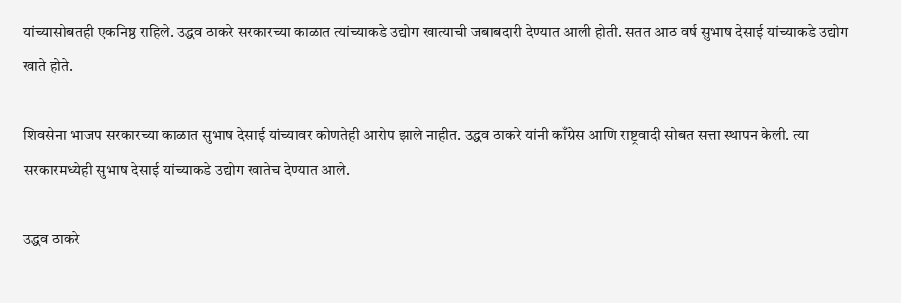यांच्यासोबतही एकनिष्ठ राहिले. उद्धव ठाकरे सरकारच्या काळात त्यांच्याकडे उद्योग खात्याची जबाबदारी देण्यात आली होती. सतत आठ वर्ष सुभाष देसाई यांच्याकडे उद्योग खाते होते.

शिवसेना भाजप सरकारच्या काळात सुभाष देसाई यांच्यावर कोणतेही आरोप झाले नाहीत. उद्धव ठाकरे यांनी काँग्रेस आणि राष्ट्रवादी सोबत सत्ता स्थापन केली. त्या सरकारमध्येही सुभाष देसाई यांच्याकडे उद्योग खातेच देण्यात आले.

उद्धव ठाकरे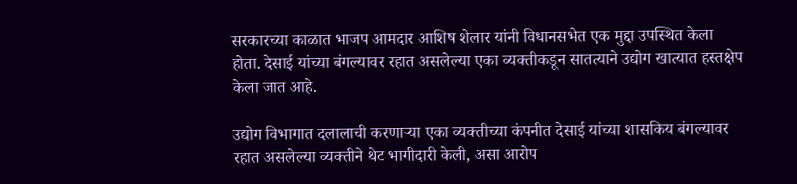सरकारच्या काळात भाजप आमदार आशिष शेलार यांनी विधानसभेत एक मुद्दा उपस्थित केला होता. देसाई यांच्या बंगल्यावर रहात असलेल्या एका व्यक्तीकडून सातत्याने उद्योग खात्यात हस्तक्षेप केला जात आहे.

उद्योग विभागात दलालाची करणाऱ्या एका व्यक्तीच्या कंपनीत देसाई यांच्या शासकिय बंगल्यावर रहात असलेल्या व्यक्तीने थेट भागीदारी केली, असा आरोप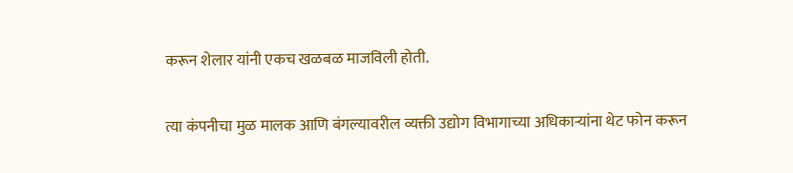करून शेलार यांनी एकच खळबळ माजविली होती.

त्या कंपनीचा मुळ मालक आणि बंगल्यावरील व्यक्ती उद्योग विभागाच्या अधिकाऱ्यांना थेट फोन करून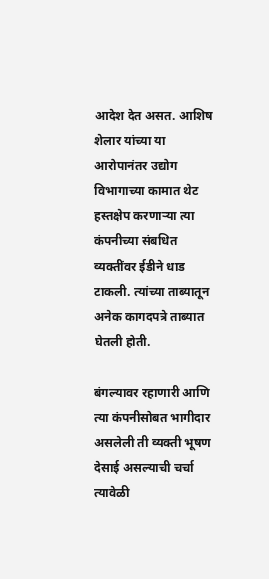आदेश देत असत. आशिष शेलार यांच्या या आरोपानंतर उद्योग विभागाच्या कामात थेट हस्तक्षेप करणाऱ्या त्या कंपनीच्या संबधित व्यक्तींवर ईडीने धाड टाकली. त्यांच्या ताब्यातून अनेक कागदपत्रे ताब्यात घेतली होती.

बंगल्यावर रहाणारी आणि त्या कंपनीसोबत भागीदार असलेली ती व्यक्ती भूषण देसाई असल्याची चर्चा त्यावेळी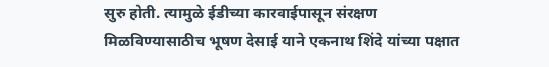सुरु होती. त्यामुळे ईडीच्या कारवाईपासून संरक्षण मिळविण्यासाठीच भूषण देसाई याने एकनाथ शिंदे यांच्या पक्षात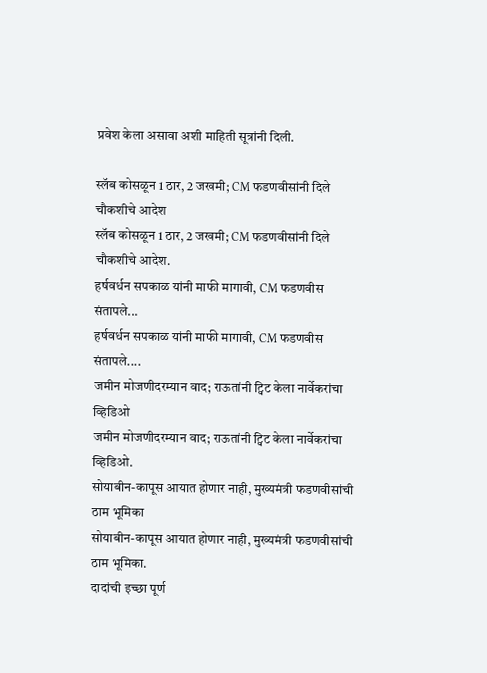प्रवेश केला असावा अशी माहिती सूत्रांनी दिली.

स्लॅब कोसळून 1 ठार, 2 जखमी; CM फडणवीसांनी दिले चौकशीचे आदेश
स्लॅब कोसळून 1 ठार, 2 जखमी; CM फडणवीसांनी दिले चौकशीचे आदेश.
हर्षवर्धन सपकाळ यांनी माफी मागावी, CM फडणवीस संतापले...
हर्षवर्धन सपकाळ यांनी माफी मागावी, CM फडणवीस संतापले....
जमीन मोजणीदरम्यान वाद; राऊतांनी ट्विट केला नार्वेकरांचा व्हिडिओ
जमीन मोजणीदरम्यान वाद; राऊतांनी ट्विट केला नार्वेकरांचा व्हिडिओ.
सोयाबीन-कापूस आयात होणार नाही, मुख्यमंत्री फडणवीसांची ठाम भूमिका
सोयाबीन-कापूस आयात होणार नाही, मुख्यमंत्री फडणवीसांची ठाम भूमिका.
दादांची इच्छा पूर्ण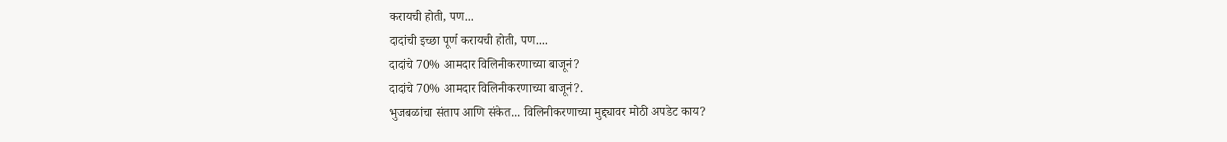करायची होती, पण...
दादांची इच्छा पूर्ण करायची होती, पण....
दादांचे 70% आमदार विलिनीकरणाच्या बाजूनं?
दादांचे 70% आमदार विलिनीकरणाच्या बाजूनं?.
भुजबळांचा संताप आणि संकेत... विलिनीकरणाच्या मुद्द्यावर मोठी अपडेट काय?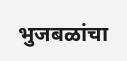भुजबळांचा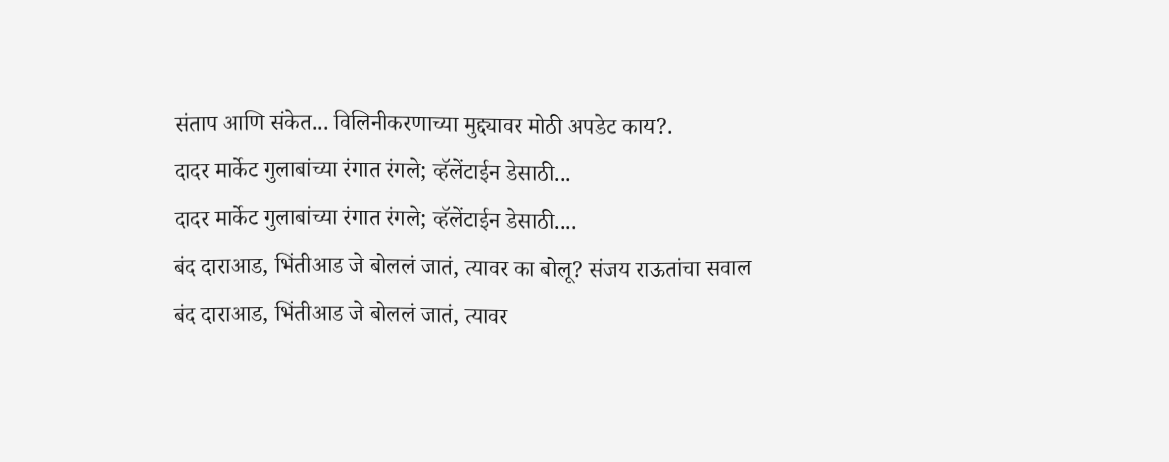संताप आणि संकेत... विलिनीकरणाच्या मुद्द्यावर मोठी अपडेट काय?.
दादर मार्केट गुलाबांच्या रंगात रंगले; व्हॅलेंटाईन डेसाठी...
दादर मार्केट गुलाबांच्या रंगात रंगले; व्हॅलेंटाईन डेसाठी....
बंद दाराआड, भिंतीआड जे बोललं जातं, त्यावर का बोलू? संजय राऊतांचा सवाल
बंद दाराआड, भिंतीआड जे बोललं जातं, त्यावर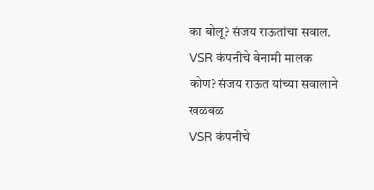का बोलू? संजय राऊतांचा सवाल.
VSR कंपनीचे बेनामी मालक कोण? संजय राऊत यांच्या सवालाने खळबळ
VSR कंपनीचे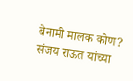बेनामी मालक कोण? संजय राऊत यांच्या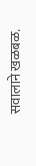सवालाने खळबळ.